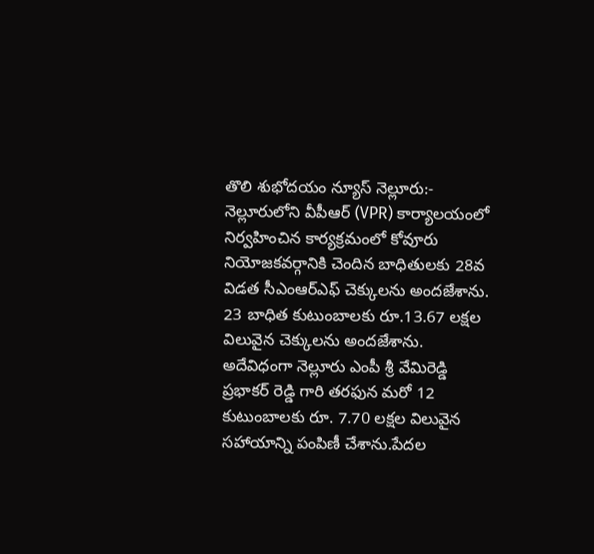తొలి శుభోదయం న్యూస్ నెల్లూరు:-
నెల్లూరులోని వీపీఆర్ (VPR) కార్యాలయంలో నిర్వహించిన కార్యక్రమంలో కోవూరు నియోజకవర్గానికి చెందిన బాధితులకు 28వ విడత సీఎంఆర్ఎఫ్ చెక్కులను అందజేశాను. 23 బాధిత కుటుంబాలకు రూ.13.67 లక్షల విలువైన చెక్కులను అందజేశాను. అదేవిధంగా నెల్లూరు ఎంపీ శ్రీ వేమిరెడ్డి ప్రభాకర్ రెడ్డి గారి తరఫున మరో 12 కుటుంబాలకు రూ. 7.70 లక్షల విలువైన సహాయాన్ని పంపిణీ చేశాను.పేదల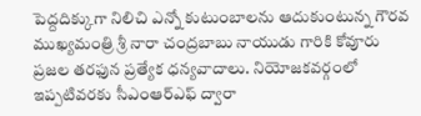పెద్దదిక్కుగా నిలిచి ఎన్నో కుటుంబాలను ఆదుకుంటున్న గౌరవ ముఖ్యమంత్రి శ్రీ నారా చంద్రబాబు నాయుడు గారికి కోవూరు ప్రజల తరఫున ప్రత్యేక ధన్యవాదాలు. నియోజకవర్గంలో ఇప్పటివరకు సీఎంఆర్ఎఫ్ ద్వారా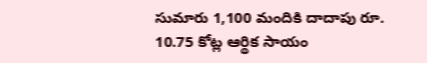సుమారు 1,100 మందికి దాదాపు రూ. 10.75 కోట్ల ఆర్థిక సాయం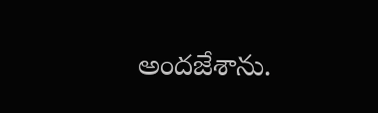అందజేశాను.